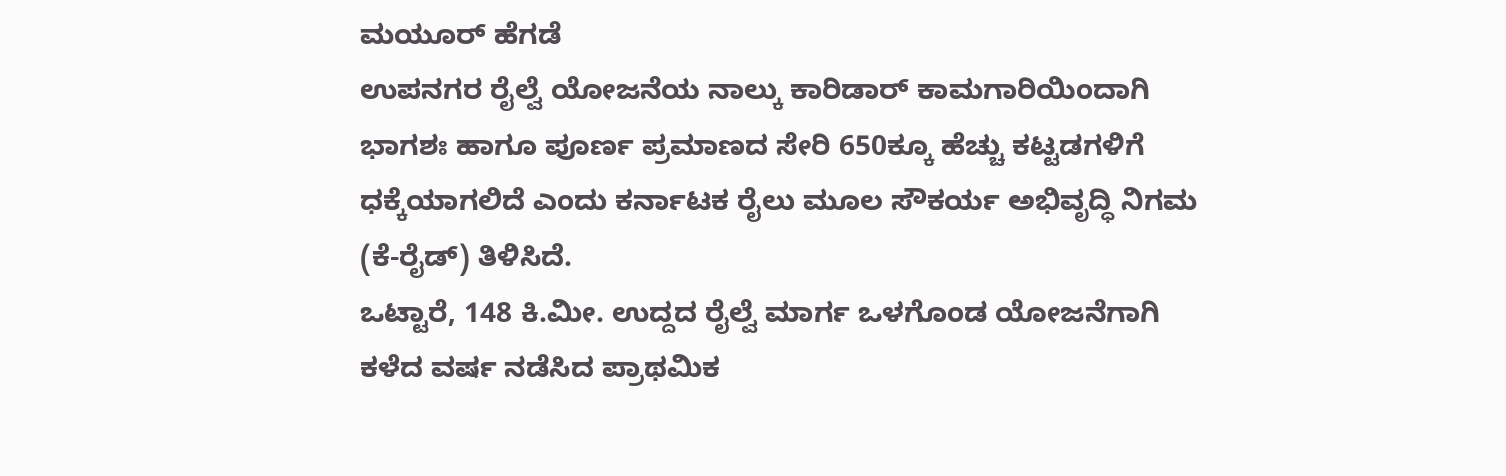ಮಯೂರ್ ಹೆಗಡೆ
ಉಪನಗರ ರೈಲ್ವೆ ಯೋಜನೆಯ ನಾಲ್ಕು ಕಾರಿಡಾರ್ ಕಾಮಗಾರಿಯಿಂದಾಗಿ ಭಾಗಶಃ ಹಾಗೂ ಪೂರ್ಣ ಪ್ರಮಾಣದ ಸೇರಿ 650ಕ್ಕೂ ಹೆಚ್ಚು ಕಟ್ಟಡಗಳಿಗೆ ಧಕ್ಕೆಯಾಗಲಿದೆ ಎಂದು ಕರ್ನಾಟಕ ರೈಲು ಮೂಲ ಸೌಕರ್ಯ ಅಭಿವೃದ್ಧಿ ನಿಗಮ (ಕೆ-ರೈಡ್) ತಿಳಿಸಿದೆ.
ಒಟ್ಟಾರೆ, 148 ಕಿ.ಮೀ. ಉದ್ದದ ರೈಲ್ವೆ ಮಾರ್ಗ ಒಳಗೊಂಡ ಯೋಜನೆಗಾಗಿ ಕಳೆದ ವರ್ಷ ನಡೆಸಿದ ಪ್ರಾಥಮಿಕ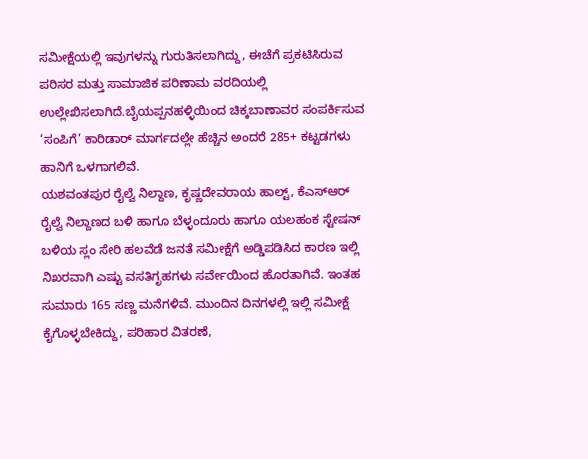ಸಮೀಕ್ಷೆಯಲ್ಲಿ ಇವುಗಳನ್ನು ಗುರುತಿಸಲಾಗಿದ್ದು, ಈಚೆಗೆ ಪ್ರಕಟಿಸಿರುವ ಪರಿಸರ ಮತ್ತು ಸಾಮಾಜಿಕ ಪರಿಣಾಮ ವರದಿಯಲ್ಲಿ ಉಲ್ಲೇಖಿಸಲಾಗಿದೆ.ಬೈಯಪ್ಪನಹಳ್ಳಿಯಿಂದ ಚಿಕ್ಕಬಾಣಾವರ ಸಂಪರ್ಕಿಸುವ ‘ಸಂಪಿಗೆ’ ಕಾರಿಡಾರ್ ಮಾರ್ಗದಲ್ಲೇ ಹೆಚ್ಚಿನ ಅಂದರೆ 285+ ಕಟ್ಟಡಗಳು ಹಾನಿಗೆ ಒಳಗಾಗಲಿವೆ.
ಯಶವಂತಪುರ ರೈಲ್ವೆ ನಿಲ್ದಾಣ, ಕೃಷ್ಣದೇವರಾಯ ಹಾಲ್ಟ್, ಕೆಎಸ್ಆರ್ ರೈಲ್ವೆ ನಿಲ್ದಾಣದ ಬಳಿ ಹಾಗೂ ಬೆಳ್ಳಂದೂರು ಹಾಗೂ ಯಲಹಂಕ ಸ್ಟೇಷನ್ ಬಳಿಯ ಸ್ಲಂ ಸೇರಿ ಹಲವೆಡೆ ಜನತೆ ಸಮೀಕ್ಷೆಗೆ ಅಡ್ಡಿಪಡಿಸಿದ ಕಾರಣ ಇಲ್ಲಿ ನಿಖರವಾಗಿ ಎಷ್ಟು ವಸತಿಗೃಹಗಳು ಸರ್ವೇಯಿಂದ ಹೊರತಾಗಿವೆ. ಇಂತಹ ಸುಮಾರು 165 ಸಣ್ಣ ಮನೆಗಳಿವೆ. ಮುಂದಿನ ದಿನಗಳಲ್ಲಿ ಇಲ್ಲಿ ಸಮೀಕ್ಷೆ ಕೈಗೊಳ್ಳಬೇಕಿದ್ದು, ಪರಿಹಾರ ವಿತರಣೆ,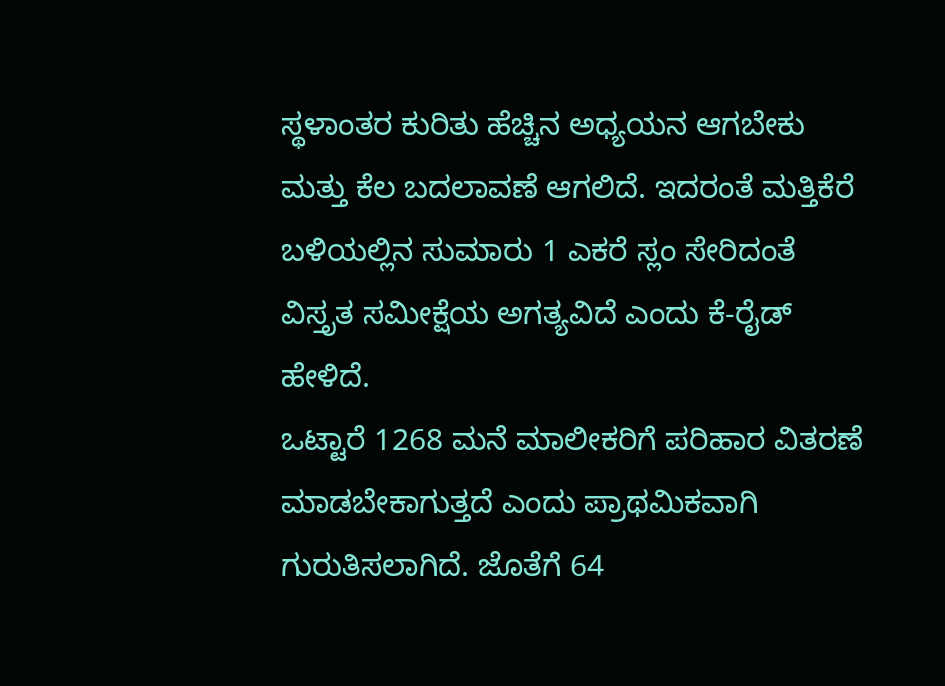ಸ್ಥಳಾಂತರ ಕುರಿತು ಹೆಚ್ಚಿನ ಅಧ್ಯಯನ ಆಗಬೇಕು ಮತ್ತು ಕೆಲ ಬದಲಾವಣೆ ಆಗಲಿದೆ. ಇದರಂತೆ ಮತ್ತಿಕೆರೆ ಬಳಿಯಲ್ಲಿನ ಸುಮಾರು 1 ಎಕರೆ ಸ್ಲಂ ಸೇರಿದಂತೆ ವಿಸ್ತೃತ ಸಮೀಕ್ಷೆಯ ಅಗತ್ಯವಿದೆ ಎಂದು ಕೆ-ರೈಡ್ ಹೇಳಿದೆ.
ಒಟ್ಟಾರೆ 1268 ಮನೆ ಮಾಲೀಕರಿಗೆ ಪರಿಹಾರ ವಿತರಣೆ ಮಾಡಬೇಕಾಗುತ್ತದೆ ಎಂದು ಪ್ರಾಥಮಿಕವಾಗಿ ಗುರುತಿಸಲಾಗಿದೆ. ಜೊತೆಗೆ 64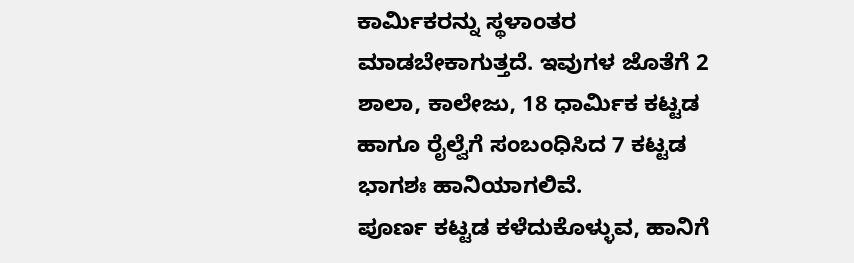ಕಾರ್ಮಿಕರನ್ನು ಸ್ಥಳಾಂತರ ಮಾಡಬೇಕಾಗುತ್ತದೆ. ಇವುಗಳ ಜೊತೆಗೆ 2 ಶಾಲಾ, ಕಾಲೇಜು, 18 ಧಾರ್ಮಿಕ ಕಟ್ಟಡ ಹಾಗೂ ರೈಲ್ವೆಗೆ ಸಂಬಂಧಿಸಿದ 7 ಕಟ್ಟಡ ಭಾಗಶಃ ಹಾನಿಯಾಗಲಿವೆ.
ಪೂರ್ಣ ಕಟ್ಟಡ ಕಳೆದುಕೊಳ್ಳುವ, ಹಾನಿಗೆ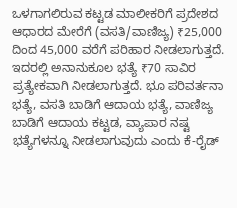ಒಳಗಾಗಲಿರುವ ಕಟ್ಟಡ ಮಾಲೀಕರಿಗೆ ಪ್ರದೇಶದ ಆಧಾರದ ಮೇರೆಗೆ (ವಸತಿ/ವಾಣಿಜ್ಯ) ₹25,000 ದಿಂದ 45,000 ವರೆಗೆ ಪರಿಹಾರ ನೀಡಲಾಗುತ್ತದೆ. ಇದರಲ್ಲಿ ಅನಾನುಕೂಲ ಭತ್ಯೆ ₹70 ಸಾವಿರ ಪ್ರತ್ಯೇಕವಾಗಿ ನೀಡಲಾಗುತ್ತದೆ. ಭೂ ಪರಿವರ್ತನಾ ಭತ್ಯೆ, ವಸತಿ ಬಾಡಿಗೆ ಆದಾಯ ಭತ್ಯೆ, ವಾಣಿಜ್ಯ ಬಾಡಿಗೆ ಆದಾಯ ಕಟ್ಟಡ, ವ್ಯಾಪಾರ ನಷ್ಟ ಭತ್ಯೆಗಳನ್ನೂ ನೀಡಲಾಗುವುದು ಎಂದು ಕೆ-ರೈಡ್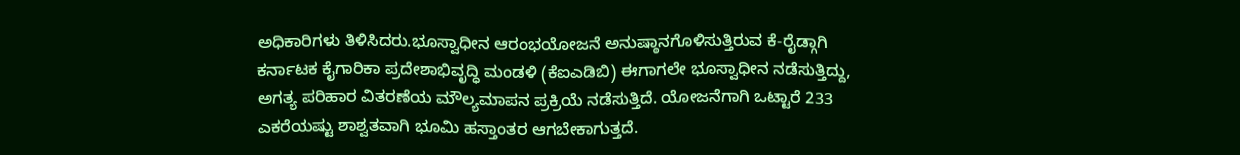ಅಧಿಕಾರಿಗಳು ತಿಳಿಸಿದರು.ಭೂಸ್ವಾಧೀನ ಆರಂಭಯೋಜನೆ ಅನುಷ್ಠಾನಗೊಳಿಸುತ್ತಿರುವ ಕೆ-ರೈಡ್ಗಾಗಿ ಕರ್ನಾಟಕ ಕೈಗಾರಿಕಾ ಪ್ರದೇಶಾಭಿವೃದ್ಧಿ ಮಂಡಳಿ (ಕೆಐಎಡಿಬಿ) ಈಗಾಗಲೇ ಭೂಸ್ವಾಧೀನ ನಡೆಸುತ್ತಿದ್ದು, ಅಗತ್ಯ ಪರಿಹಾರ ವಿತರಣೆಯ ಮೌಲ್ಯಮಾಪನ ಪ್ರಕ್ರಿಯೆ ನಡೆಸುತ್ತಿದೆ. ಯೋಜನೆಗಾಗಿ ಒಟ್ಟಾರೆ 233 ಎಕರೆಯಷ್ಟು ಶಾಶ್ವತವಾಗಿ ಭೂಮಿ ಹಸ್ತಾಂತರ ಆಗಬೇಕಾಗುತ್ತದೆ.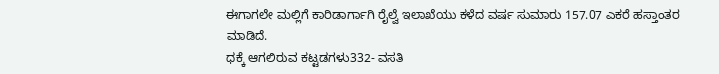ಈಗಾಗಲೇ ಮಲ್ಲಿಗೆ ಕಾರಿಡಾರ್ಗಾಗಿ ರೈಲ್ವೆ ಇಲಾಖೆಯು ಕಳೆದ ವರ್ಷ ಸುಮಾರು 157.07 ಎಕರೆ ಹಸ್ತಾಂತರ ಮಾಡಿದೆ.
ಧಕ್ಕೆ ಆಗಲಿರುವ ಕಟ್ಟಡಗಳು332- ವಸತಿ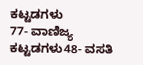ಕಟ್ಟಡಗಳು
77- ವಾಣಿಜ್ಯ ಕಟ್ಟಡಗಳು48- ವಸತಿ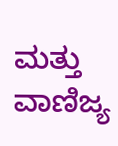ಮತ್ತು ವಾಣಿಜ್ಯ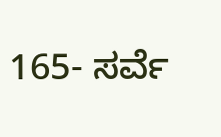165- ಸರ್ವೆ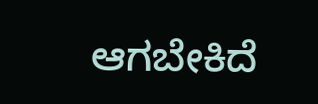ಆಗಬೇಕಿದೆ